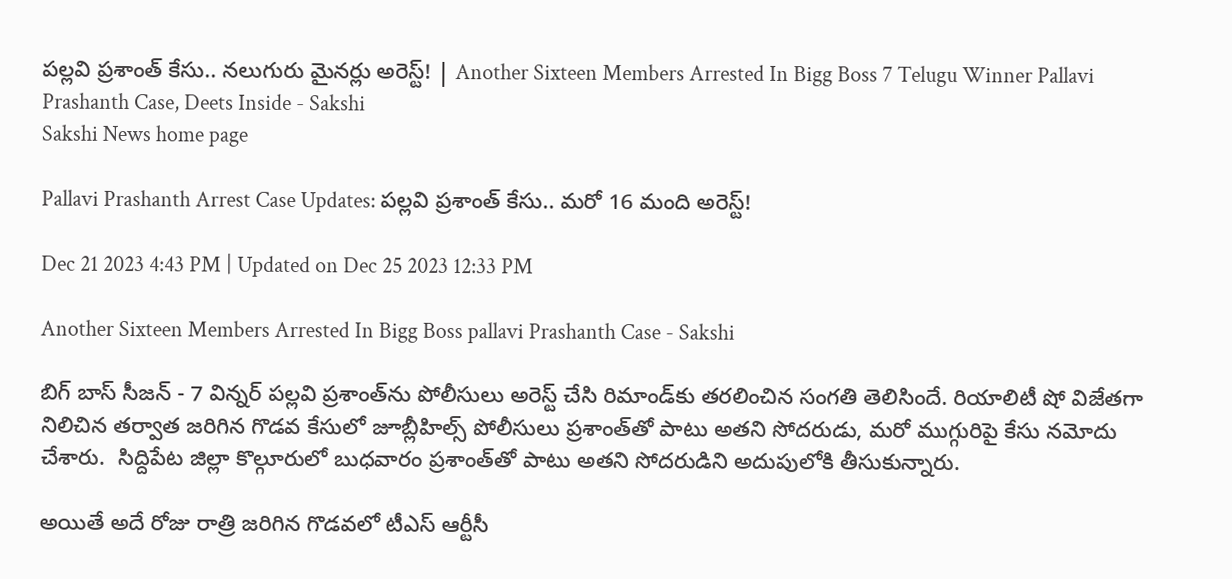పల్లవి ప్రశాంత్ కేసు.. నలుగురు మైనర్లు అరెస్ట్! | Another Sixteen Members Arrested In Bigg Boss 7 Telugu Winner Pallavi Prashanth Case, Deets Inside - Sakshi
Sakshi News home page

Pallavi Prashanth Arrest Case Updates: పల్లవి ప్రశాంత్ కేసు.. మరో 16 మంది అరెస్ట్!

Dec 21 2023 4:43 PM | Updated on Dec 25 2023 12:33 PM

Another Sixteen Members Arrested In Bigg Boss pallavi Prashanth Case - Sakshi

బిగ్ బాస్ సీజన్‌ - 7 విన్నర్‌ పల్లవి ప్రశాంత్‌ను పోలీసులు అరెస్ట్‌ చేసి రిమాండ్‌కు తరలించిన సంగతి తెలిసిందే. రియాలిటీ షో విజేతగా నిలిచిన తర్వాత జరిగిన గొడవ కేసులో జూబ్లీహిల్స్‌ పోలీసులు ప్రశాంత్‌తో పాటు అతని సోదరుడు, మరో ముగ్గురిపై కేసు నమోదు చేశారు.  సిద్దిపేట జిల్లా కొల్గూరులో బుధవారం ప్రశాంత్‌తో పాటు అతని సోదరుడిని అదుపులోకి తీసుకున్నారు.

అయితే అదే రోజు రాత్రి జరిగిన గొడవలో టీఎస్ ఆర్టీసీ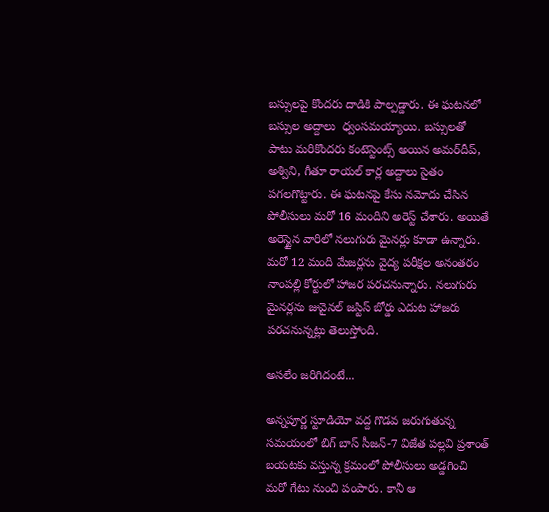బస్సులపై కొందరు దాడికి పాల్పడ్డారు. ఈ ఘటనలో బస్సుల అద్దాలు  ధ్వంసమయ్యాయి. బస్సులతో పాటు మరికొందరు కంటెస్టెంట్స్ అయిన అమర్‌దీప్, అశ్విని, గీతూ రాయల్ కార్ల అద్దాలు సైతం పగలగొట్టారు. ఈ ఘటనపై కేసు నమోదు చేసిన పోలీసులు మరో 16 మందిని అరెస్ట్ చేశారు. అయితే అరెస్టైన వారిలో నలుగురు మైనర్లు కూడా ఉన్నారు. మరో 12 మంది మేజర్లను వైద్య పరీక్షల అనంతరం నాంపల్లి కోర్టులో హాజర పరచనున్నారు. నలుగురు మైనర్లను జువైనల్ జస్టిస్ బోర్డు ఎదుట హాజరు పరచనున్నట్లు తెలుస్తోంది.

అసలేం జరిగిదంటే...

అన్నపూర్ణ స్టూడియో వద్ద గొడవ జరుగుతున్న సమయంలో బిగ్‌ బాస్‌ సీజన్‌-7 విజేత పల్లవి ప్రశాంత్‌ బయటకు వస్తున్న క్రమంలో పోలీసులు అడ్డగించి మరో గేటు నుంచి పంపారు. కానీ ఆ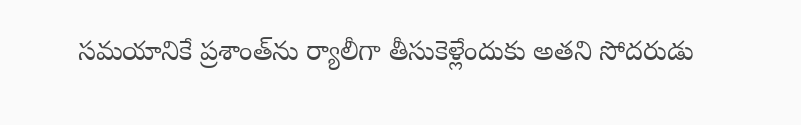సమయానికే ప్రశాంత్‌ను ర్యాలీగా తీసుకెళ్లేందుకు అతని సోదరుడు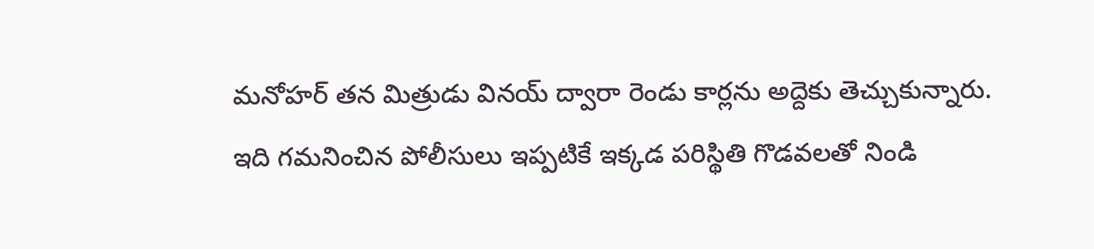మనోహర్‌ తన మిత్రుడు వినయ్‌ ద్వారా రెండు కార్లను అద్దెకు తెచ్చుకున్నారు. ఇది గమనించిన పోలీసులు ఇప్పటికే ఇక్కడ పరిస్థితి గొడవలతో నిండి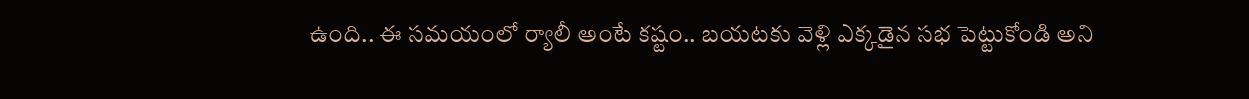ఉంది.. ఈ సమయంలో ర్యాలీ అంటే కష్టం.. బయటకు వెళ్లి ఎక్కడైన సభ పెట్టుకోండి అని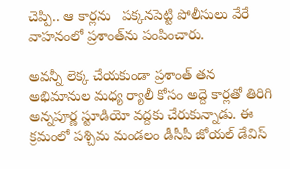చెప్పి.. ఆ కార్లను   పక్కనపెట్టి పోలీసులు వేరే వాహనంలో ప్రశాంత్‌ను పంపించారు.

అవన్నీ లెక్క చేయకుండా ప్రశాంత్‌ తన అభిమానుల మధ్య ర్యాలీ కోసం అద్దె కార్లతో తిరిగి అన్నపూర్ణ స్టూడియో వద్దకు చేరుకున్నాడు. ఈ క్రమంలో పశ్చిమ మండలం డీసీపీ జోయల్‌ డేవిస్‌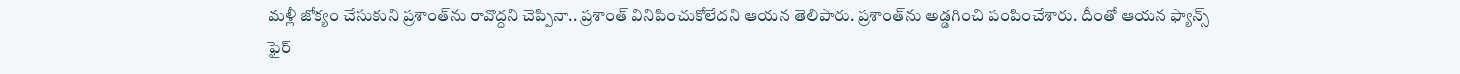మళ్లీ జోక్యం చేసుకుని ప్రశాంత్‌ను రావొద్దని చెప్పినా.. ప్రశాంత్‌ వినిపించుకోలేదని ఆయన తెలిపారు. ప్రశాంత్‌ను అడ్డగించి పంపించేశారు. దీంతో ఆయన ఫ్యాన్స్‌ ఫైర్‌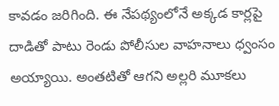కావడం జరిగింది. ఈ నేపథ్యంలోనే అక్కడ కార్లపై దాడితో పాటు రెండు పోలీసుల వాహనాలు ధ్వంసం అయ్యాయి. అంతటితో ఆగని అల్లరి మూకలు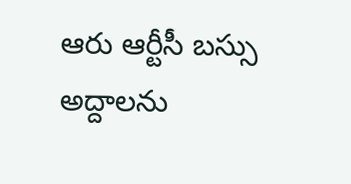ఆరు ఆర్టీసీ బస్సు అద్దాలను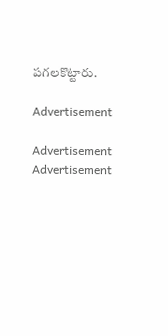పగలకొట్టారు.

Advertisement

Advertisement
Advertisement